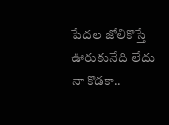పేదల జోలికొస్తే ఊరుకునేది లేదు నా కొడకా..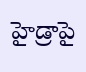హైడ్రా‌పై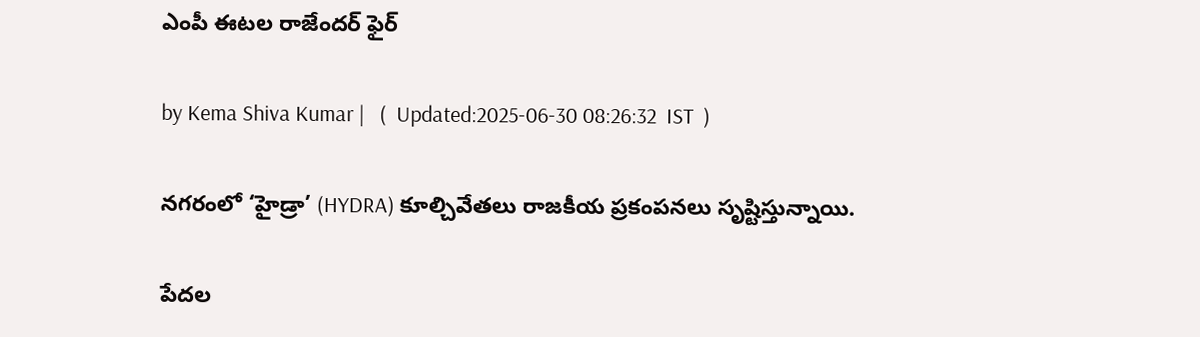ఎంపీ ఈటల రాజేందర్ ఫైర్

by Kema Shiva Kumar |   (  Updated:2025-06-30 08:26:32  IST  )

నగరంలో ‘హైడ్రా’ (HYDRA) కూల్చివేతలు రాజకీయ ప్రకంపనలు సృష్టిస్తున్నాయి.

పేదల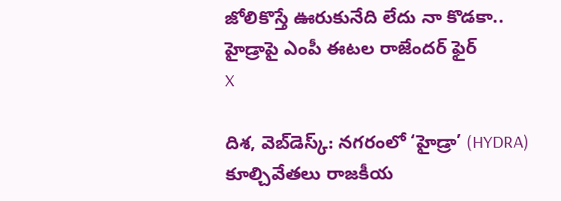జోలికొస్తే ఊరుకునేది లేదు నా కొడకా.. హైడ్రా‌పై ఎంపీ ఈటల రాజేందర్ ఫైర్
X

దిశ, వెబ్‌డెస్క్: నగరంలో ‘హైడ్రా’ (HYDRA) కూల్చివేతలు రాజకీయ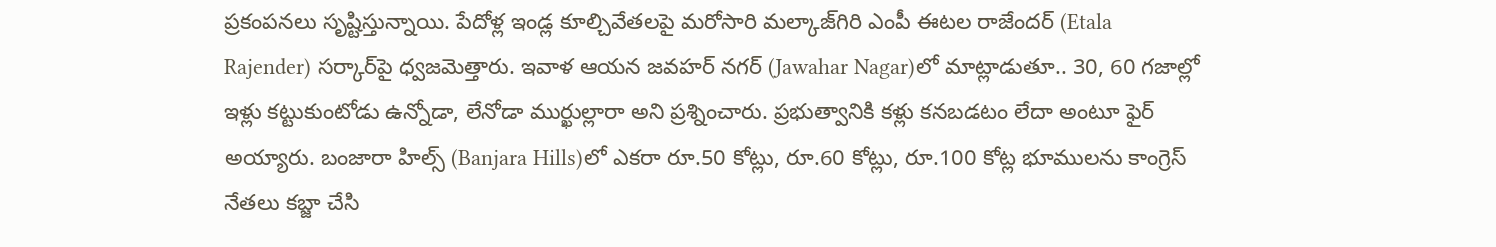ప్రకంపనలు సృష్టిస్తున్నాయి. పేదోళ్ల ఇండ్ల కూల్చివేతలపై మరోసారి మల్కాజ్‌గిరి ఎంపీ ఈటల రాజేందర్ (Etala Rajender) సర్కార్‌పై ధ్వజమెత్తారు. ఇవాళ ఆయన జవహర్‌ నగర్‌ (Jawahar Nagar)లో మాట్లాడుతూ.. 30, 60 గజాల్లో ఇళ్లు కట్టుకుంటోడు ఉన్నోడా, లేనోడా ముర్ఖుల్లారా అని ప్రశ్నించారు. ప్రభుత్వానికి కళ్లు కనబడటం లేదా అంటూ ఫైర్ అయ్యారు. బంజారా హిల్స్‌ (Banjara Hills)లో ఎకరా రూ.50 కోట్లు, రూ.60 కోట్లు, రూ.100 కోట్ల భూములను కాంగ్రెస్ నేతలు కబ్జా చేసి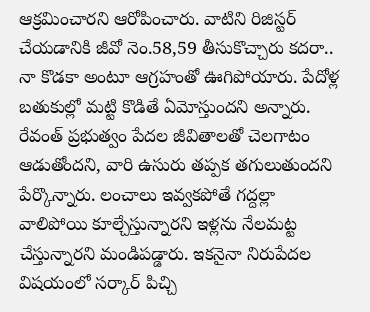ఆక్రమించారని ఆరోపించారు. వాటిని రిజిస్టర్ చేయడానికి జీవో నెం.58,59 తీసుకొచ్చారు కదరా.. నా కొడకా అంటూ ఆగ్రహంతో ఊగిపోయారు. పేదోళ్ల బతుకుల్లో మట్టి కొడితే ఏమోస్తుందని అన్నారు. రేవంత్ ప్రభుత్వం పేదల జీవితాలతో చెలగాటం ఆడుతోందని, వారి ఉసురు తప్పక తగులుతుందని పేర్కొన్నారు. లంచాలు ఇవ్వకపోతే గద్దల్లా వాలిపోయి కూల్చేస్తున్నారని ఇళ్లను నేలమట్ట చేస్తున్నారని మండిపడ్డారు. ఇకనైనా నిరుపేదల విషయంలో సర్కార్ పిచ్చి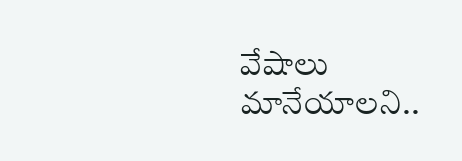వేషాలు మానేయాలని..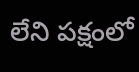లేని పక్షంలో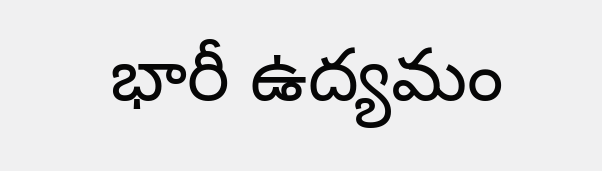భారీ ఉద్యమం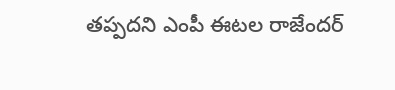తప్పదని ఎంపీ ఈటల రాజేందర్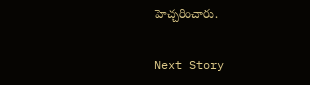హెచ్చరించారు.

Next Story